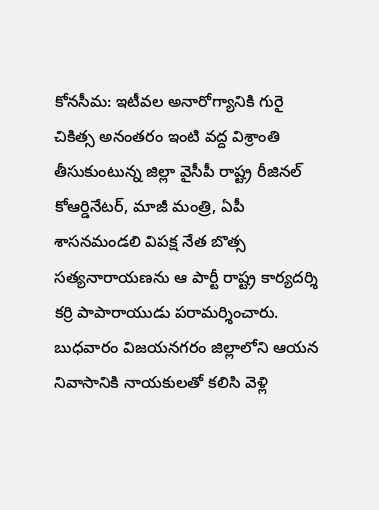కోనసీమ: ఇటీవల అనారోగ్యానికి గురై చికిత్స అనంతరం ఇంటి వద్ద విశ్రాంతి తీసుకుంటున్న జిల్లా వైసీపీ రాష్ట్ర రీజినల్ కోఆర్డినేటర్, మాజీ మంత్రి, ఏపీ శాసనమండలి విపక్ష నేత బొత్స సత్యనారాయణను ఆ పార్టీ రాష్ట్ర కార్యదర్శి కర్రి పాపారాయుడు పరామర్శించారు. బుధవారం విజయనగరం జిల్లాలోని ఆయన నివాసానికి నాయకులతో కలిసి వెళ్లి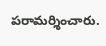పరామర్శించారు.